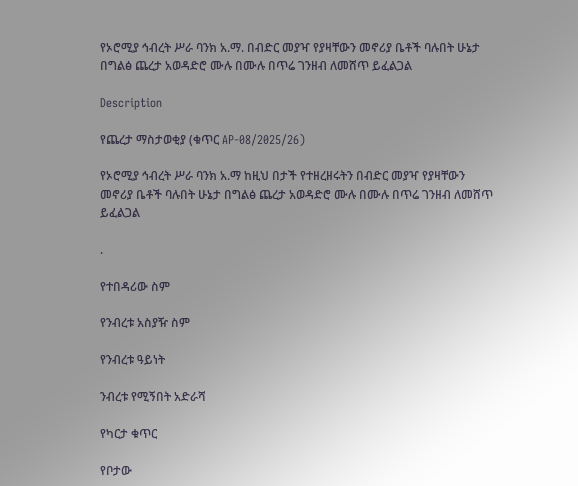የኦሮሚያ ኅብረት ሥራ ባንክ አ.ማ. በብድር መያዣ የያዛቸውን መኖሪያ ቤቶች ባሉበት ሁኔታ በግልፅ ጨረታ አወዳድሮ ሙሉ በሙሉ በጥሬ ገንዘብ ለመሸጥ ይፈልጋል

Description

የጨረታ ማስታወቂያ (ቁጥር AP-08/2025/26)

የኦሮሚያ ኅብረት ሥራ ባንክ አ.ማ ከዚህ በታች የተዘረዘሩትን በብድር መያዣ የያዛቸውን መኖሪያ ቤቶች ባሉበት ሁኔታ በግልፅ ጨረታ አወዳድሮ ሙሉ በሙሉ በጥሬ ገንዘብ ለመሸጥ ይፈልጋል

.

የተበዳሪው ስም

የንብረቱ አስያዥ ስም

የንብረቱ ዓይነት

ንብረቱ የሚኝበት አድራሻ

የካርታ ቁጥር

የቦታው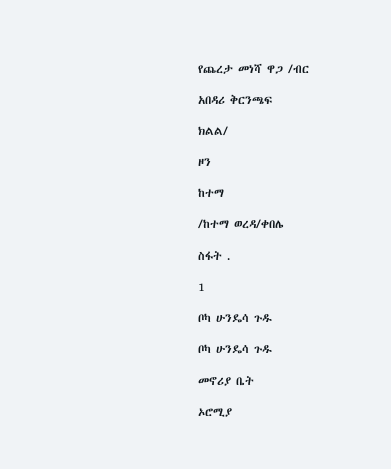የጨረታ መነሻ ዋጋ /ብር

አበዳሪ ቅርንጫፍ

ክልል/

ዞን

ከተማ

/ከተማ ወረዳ/ቀበሌ

ስፋት .

1

ቦካ ሁንዴሳ ጉዱ

ቦካ ሁንዴሳ ጉዱ

መኖሪያ ቤት

ኦሮሚያ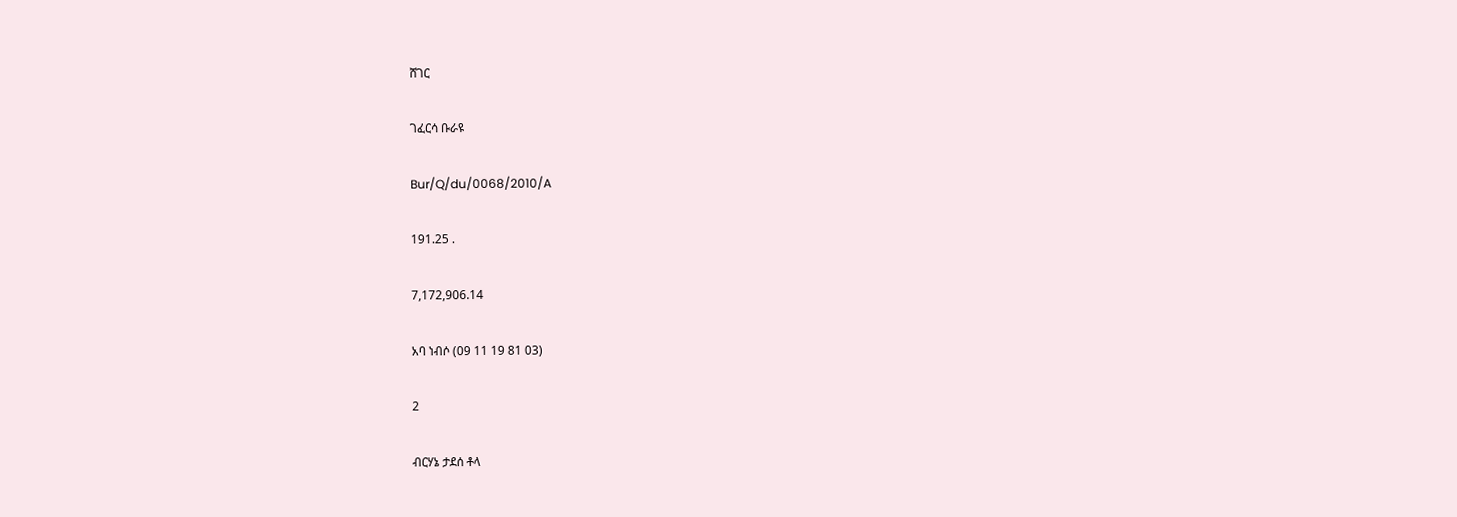ሸገር

ገፈርሳ ቡራዩ

Bur/Q/du/0068/2010/A

191.25 .

7,172,906.14

አባ ነብሶ (09 11 19 81 03)

2

ብርሃኔ ታደሰ ቶላ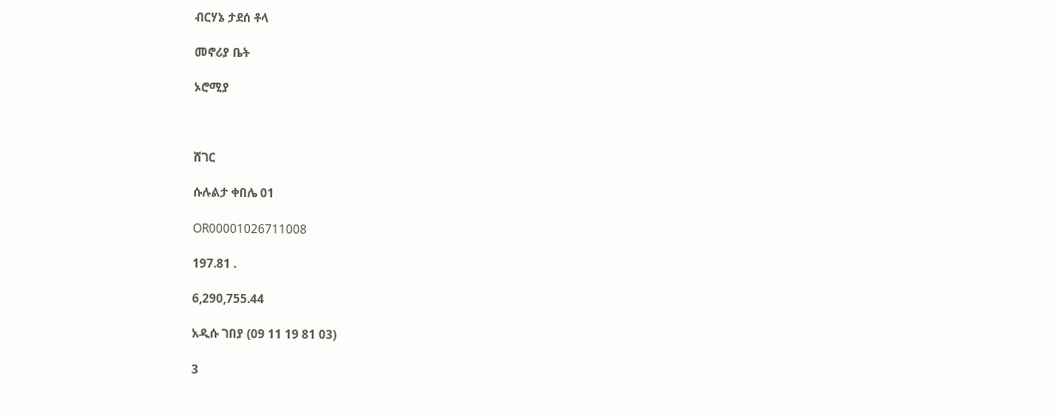ብርሃኔ ታደሰ ቶላ

መኖሪያ ቤት

ኦሮሚያ



ሸገር

ሱሉልታ ቀበሌ 01

OR00001026711008

197.81 .

6,290,755.44

አዲሱ ገበያ (09 11 19 81 03)

3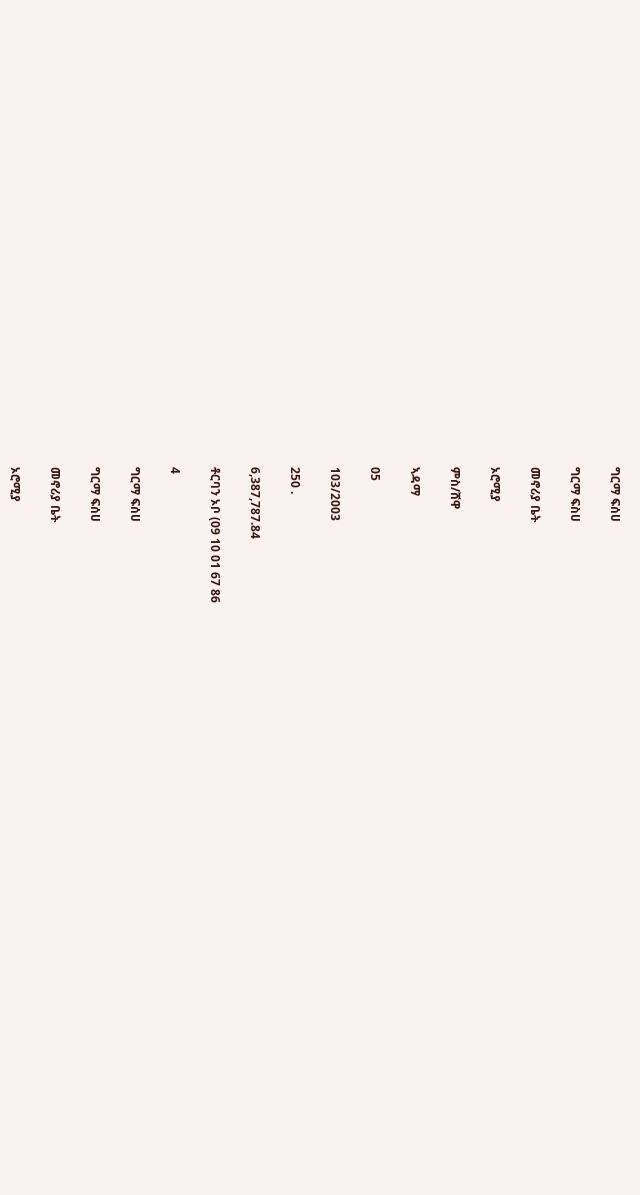ግርማ ፍሰሀ

ግርማ ፍስሀ

መኖሪያ ቤት

ኦሮሚያ

ምስ/ሸዋ

ኣዳማ

05

103/2003

250 .

6,387,787.84

ቶርባን ኦቦ (09 10 01 67 86

4

ግርማ ፍሰሀ

ግርማ ፍሰሀ

መኖሪያ ቤት

ኦሮሚያ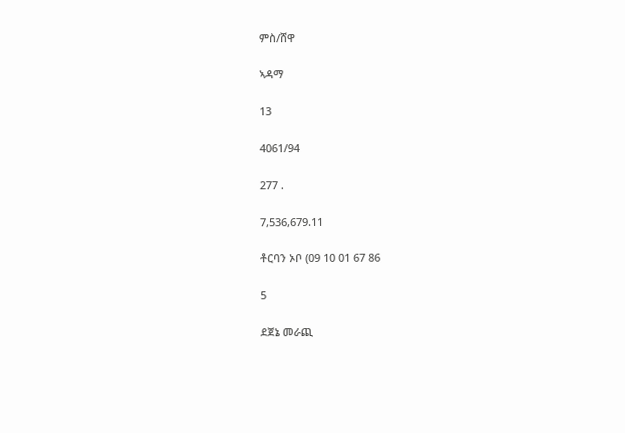ምስ/ሸዋ

ኣዳማ

13

4061/94

277 .

7,536,679.11

ቶርባን ኦቦ (09 10 01 67 86

5

ደጀኔ መራጪ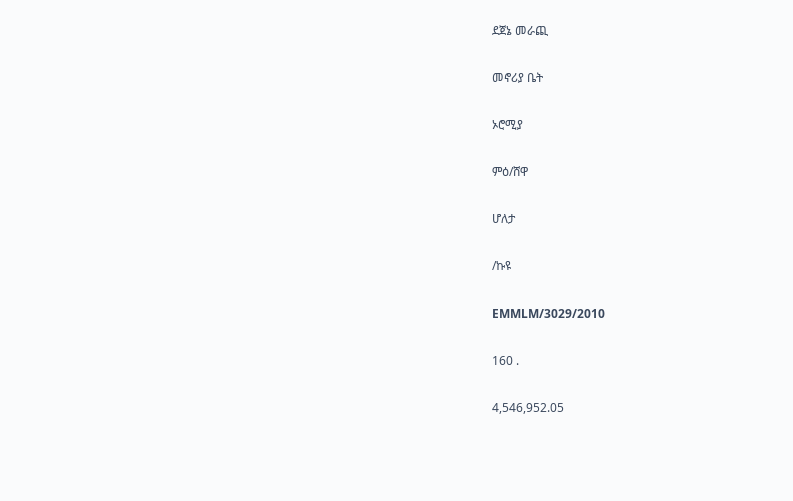ደጀኔ መራጪ

መኖሪያ ቤት

ኦሮሚያ

ምዕ/ሸዋ

ሆለታ

/ኩዩ

EMMLM/3029/2010

160 .

4,546,952.05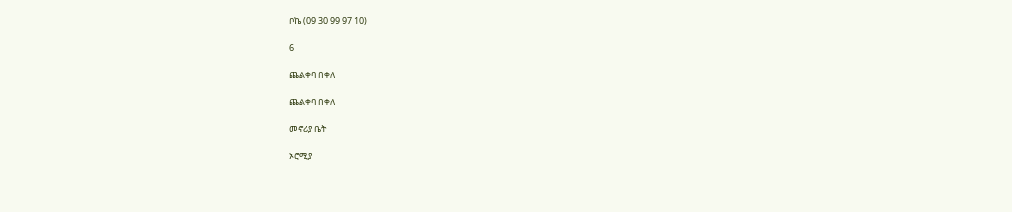ቦኬ (09 30 99 97 10)

6

ጨልቀባ በቀለ

ጨልቀባ በቀለ

መኖሪያ ቤት

ኦሮሚያ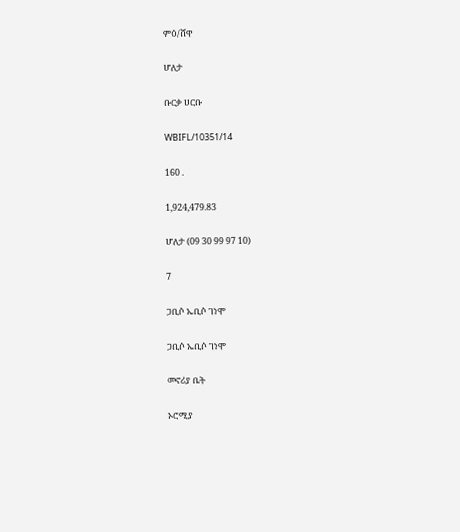ምዕ/ሸዋ

ሆለታ

ቡርቃ ሀርቡ

WBIFL/10351/14

160 .

1,924,479.83

ሆለታ (09 30 99 97 10)

7

ጋቢሶ ኤቢሶ ገነሞ

ጋቢሶ ኤቢሶ ገነሞ

መኖሪያ ቤት

ኦሮሚያ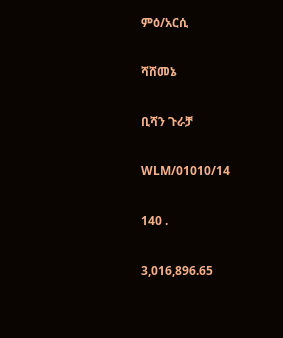ምዕ/አርሲ

ሻሸመኔ

ቢሻን ጉራቻ

WLM/01010/14

140 .

3,016,896.65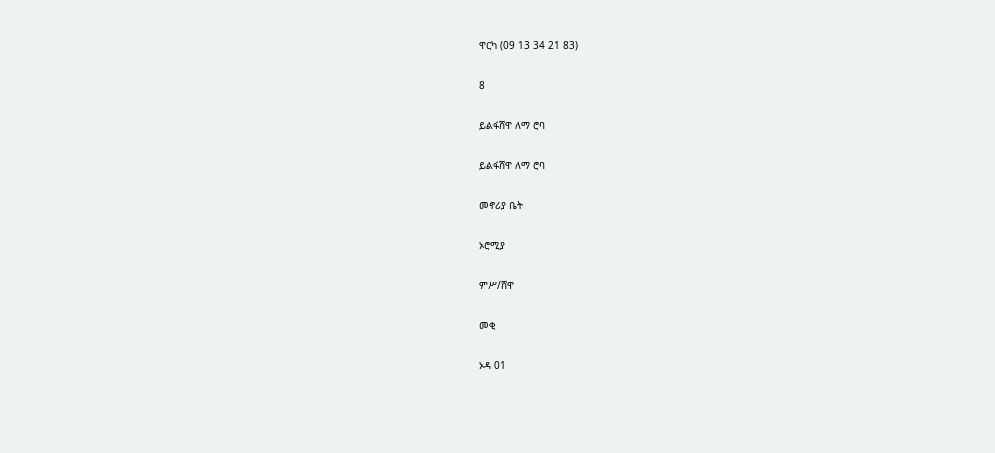ዋርካ (09 13 34 21 83)

8

ይልፋሸዋ ለማ ሮባ

ይልፋሸዋ ለማ ሮባ

መኖሪያ ቤት

ኦሮሚያ

ምሥ/ሸዋ

መቂ

ኦዳ 01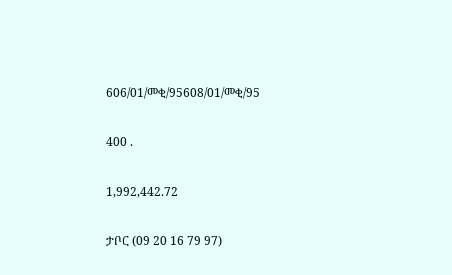606/01/መቂ/95608/01/መቂ/95

400 .

1,992,442.72

ታቦር (09 20 16 79 97)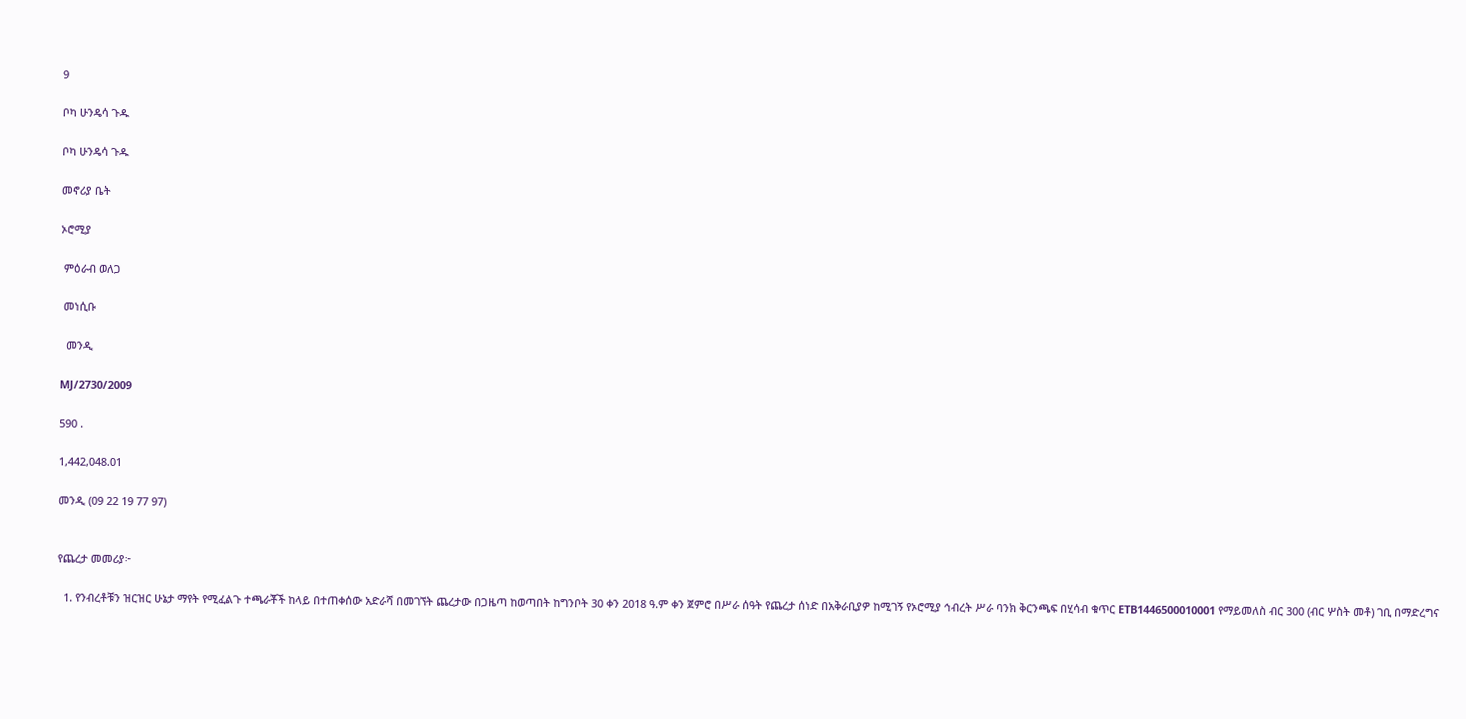9

ቦካ ሁንዴሳ ጉዱ

ቦካ ሁንዴሳ ጉዱ

መኖሪያ ቤት

ኦሮሚያ

 ምዕራብ ወለጋ

 መነሲቡ

  መንዲ

MJ/2730/2009

590 .

1,442,048.01

መንዲ (09 22 19 77 97)


የጨረታ መመሪያ፦

  1. የንብረቶቹን ዝርዝር ሁኔታ ማየት የሚፈልጉ ተጫራቾች ከላይ በተጠቀሰው አድራሻ በመገኘት ጨረታው በጋዜጣ ከወጣበት ከግንቦት 30 ቀን 2018 ዓ.ም ቀን ጀምሮ በሥራ ሰዓት የጨረታ ሰነድ በአቅራቢያዎ ከሚገኝ የኦሮሚያ ኅብረት ሥራ ባንክ ቅርንጫፍ በሂሳብ ቁጥር ETB1446500010001 የማይመለስ ብር 300 (ብር ሦስት መቶ) ገቢ በማድረግና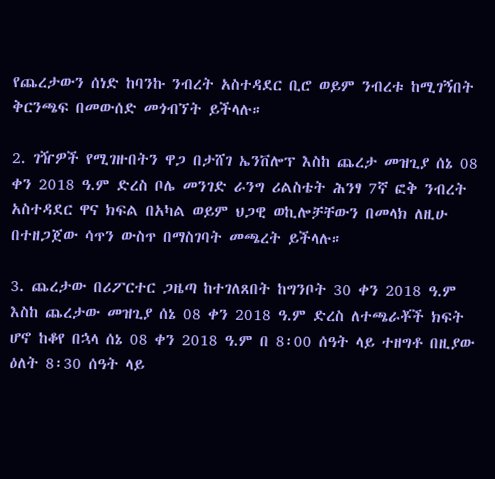የጨረታውን ሰነድ ከባንኩ ንብረት አስተዳደር ቢሮ ወይም ንብረቱ ከሚገኝበት ቅርንጫፍ በመውሰድ መጎብኘት ይችላሉ።

2. ገዥዎች የሚገዙበትን ዋጋ በታሸገ ኤንቨሎፕ እስከ ጨረታ መዝጊያ ሰኔ 08 ቀን 2018 ዓ.ም ድረስ ቦሌ መንገድ ራንግ ሪልስቴት ሕንፃ 7ኛ ፎቅ ንብረት አስተዳደር ዋና ክፍል በአካል ወይም ህጋዊ ወኪሎቻቸውን በመላክ ለዚሁ በተዘጋጀው ሳጥን ውስጥ በማስገባት መጫረት ይችላሉ።

3. ጨረታው በሪፖርተር ጋዜጣ ከተገለጸበት ከግንቦት 30 ቀን 2018 ዓ.ም እስከ ጨረታው መዝጊያ ሰኔ 08 ቀን 2018 ዓ.ም ድረስ ለተጫራቾች ክፍት ሆኖ ከቆየ በኋላ ሰኔ 08 ቀን 2018 ዓ.ም በ 8፡00 ሰዓት ላይ ተዘግቶ በዚያው ዕለት 8፡30 ሰዓት ላይ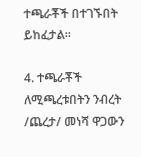ተጫራቾች በተገኙበት ይከፈታል።

4. ተጫራቾች ለሚጫረቱበትን ንብረት /ጨረታ/ መነሻ ዋጋውን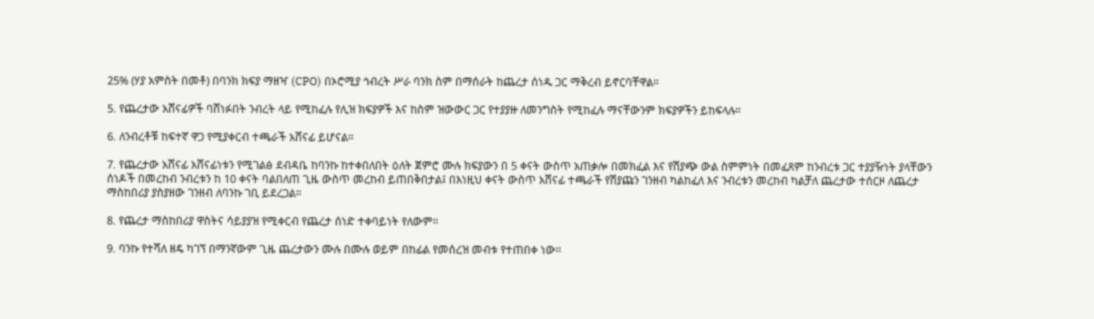25% (ሃያ አምስት በመቶ) በባንክ ክፍያ ማዘዣ (CPO) በኦሮሚያ ኅብረት ሥራ ባንክ ስም በማሰራት ከጨረታ ሰነዱ ጋር ማቅረብ ይኖርባቸዋል።

5. የጨረታው አሸናፊዎች ባሸነፉበት ንብረት ላይ የሚከፈሉ የሊዝ ክፍያዎች እና ከስም ዝውውር ጋር የተያያዙ ለመንግስት የሚከፈሉ ማናቸውንም ክፍያዎችን ይከፍላሉ።

6. ለንብረቶቹ ከፍተኛ ዋጋ የሚያቀርብ ተጫራች አሸናፊ ይሆናል።

7. የጨረታው አሸናፊ አሸናፊነቱን የሚገልፅ ደብዳቤ ከባንኩ ከተቀበለበት ዕለት ጀምሮ ሙሉ ክፍያውን በ 5 ቀናት ውስጥ አጠቃሎ በመክፈል እና የሽያጭ ውል ስምምነት በመፈጸም ከንብረቱ ጋር ተያያዥነት ያላቸውን ሰነዶች በመረከብ ንብረቱን ከ 10 ቀናት ባልበለጠ ጊዜ ውስጥ መረከብ ይጠበቅበታል፤ በእነዚህ ቀናት ውስጥ አሸናፊ ተጫራች የሽያጩን ገንዘብ ካልከፈለ እና ንብረቱን መረከብ ካልቻለ ጨረታው ተሰርዞ ለጨረታ ማስከበሪያ ያስያዘው ገንዘብ ለባንኩ ገቢ ይደረጋል።

8. የጨረታ ማስከበሪያ ዋስትና ሳይያያዝ የሚቀርብ የጨረታ ሰነድ ተቀባይነት የለውም።

9. ባንኩ የተሻለ ዘዴ ካገኘ በማንኛውም ጊዜ ጨረታውን ሙሉ በሙሉ ወይም በከፊል የመሰረዝ መብቱ የተጠበቀ ነው።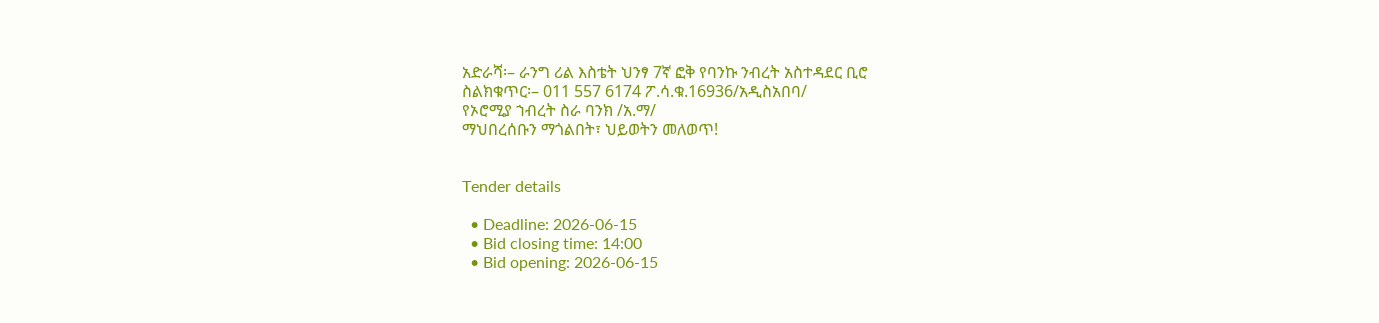አድራሻ፡– ራንግ ሪል እስቴት ህንፃ 7ኛ ፎቅ የባንኩ ንብረት አስተዳደር ቢሮ
ስልክቁጥር፡– 011 557 6174 ፖ.ሳ.ቁ.16936/አዲስአበባ/
የኦሮሚያ ኀብረት ስራ ባንክ /አ.ማ/
ማህበረሰቡን ማጎልበት፣ ህይወትን መለወጥ!


Tender details

  • Deadline: 2026-06-15
  • Bid closing time: 14:00
  • Bid opening: 2026-06-15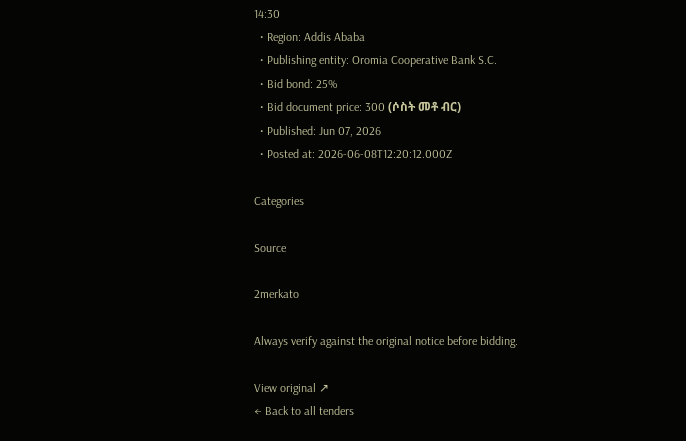14:30
  • Region: Addis Ababa
  • Publishing entity: Oromia Cooperative Bank S.C.
  • Bid bond: 25%
  • Bid document price: 300 (ሶስት መቶ ብር)
  • Published: Jun 07, 2026
  • Posted at: 2026-06-08T12:20:12.000Z

Categories

Source

2merkato

Always verify against the original notice before bidding.

View original ↗
← Back to all tenders